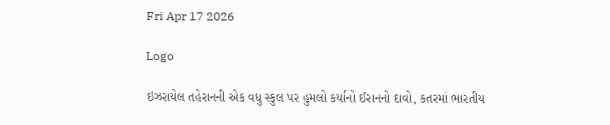Fri Apr 17 2026

Logo

ઇઝરાયેલ તહેરાનની એક વધુ સ્કુલ પર હુમલો કર્યાનો ઈરાનનો દાવો, કતરમાં ભારતીય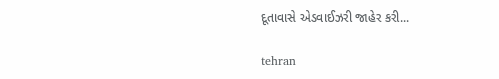દૂતાવાસે એડવાઈઝરી જાહેર કરી...

tehran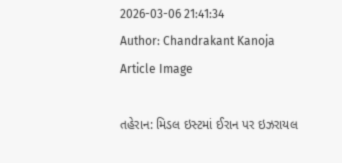2026-03-06 21:41:34
Author: Chandrakant Kanoja
Article Image

તહેરાન: મિડલ ઇસ્ટમાં ઈરાન પર ઇઝરાયલ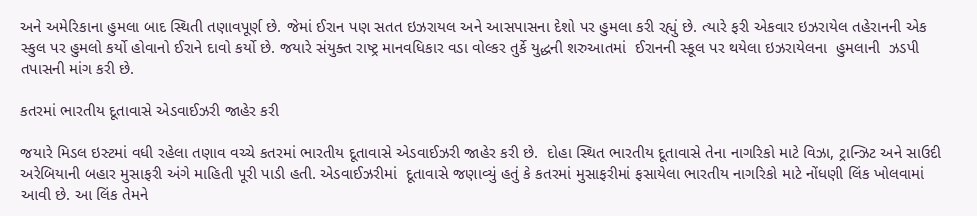અને અમેરિકાના હુમલા બાદ સ્થિતી તણાવપૂર્ણ છે. જેમાં ઈરાન પણ સતત ઇઝરાયલ અને આસપાસના દેશો પર હુમલા કરી રહ્યું છે. ત્યારે ફરી એકવાર ઇઝરાયેલ તહેરાનની એક સ્કુલ પર હુમલો કર્યો હોવાનો ઈરાને દાવો કર્યો છે. જયારે સંયુક્ત રાષ્ટ્ર માનવધિકાર વડા વોલ્કર તુર્કે યુદ્ધની શરુઆતમાં  ઈરાનની સ્કૂલ પર થયેલા ઇઝરાયેલના  હુમલાની  ઝડપી તપાસની માંગ કરી છે.

કતરમાં ભારતીય દૂતાવાસે એડવાઈઝરી જાહેર કરી

જયારે મિડલ ઇસ્ટમાં વધી રહેલા તણાવ વચ્ચે કતરમાં ભારતીય દૂતાવાસે એડવાઈઝરી જાહેર કરી છે.  દોહા સ્થિત ભારતીય દૂતાવાસે તેના નાગરિકો માટે વિઝા, ટ્રાન્ઝિટ અને સાઉદી અરેબિયાની બહાર મુસાફરી અંગે માહિતી પૂરી પાડી હતી. એડવાઈઝરીમાં  દૂતાવાસે જણાવ્યું હતું કે કતરમાં મુસાફરીમાં ફસાયેલા ભારતીય નાગરિકો માટે નોંધણી લિંક ખોલવામાં આવી છે. આ લિંક તેમને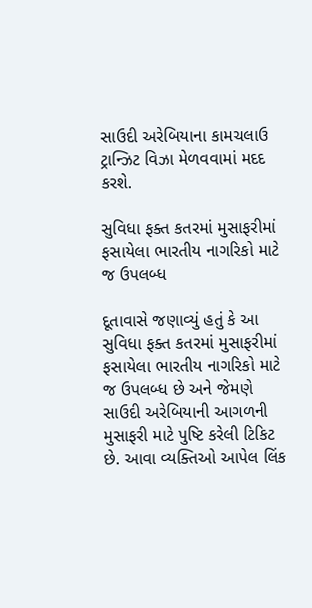સાઉદી અરેબિયાના કામચલાઉ ટ્રાન્ઝિટ વિઝા મેળવવામાં મદદ કરશે.

સુવિધા ફક્ત કતરમાં મુસાફરીમાં  ફસાયેલા ભારતીય નાગરિકો માટે જ ઉપલબ્ધ

દૂતાવાસે જણાવ્યું હતું કે આ સુવિધા ફક્ત કતરમાં મુસાફરીમાં  ફસાયેલા ભારતીય નાગરિકો માટે જ ઉપલબ્ધ છે અને જેમણે સાઉદી અરેબિયાની આગળની મુસાફરી માટે પુષ્ટિ કરેલી ટિકિટ છે. આવા વ્યક્તિઓ આપેલ લિંક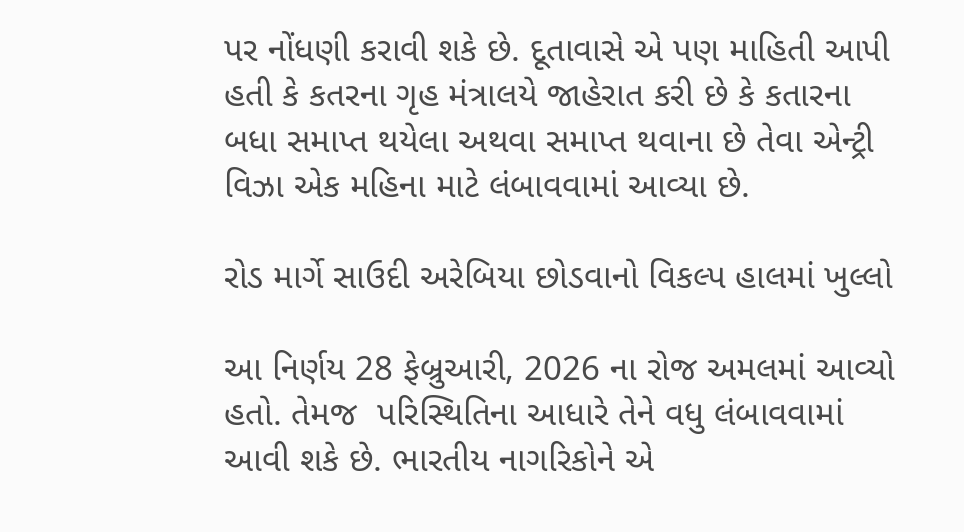પર નોંધણી કરાવી શકે છે. દૂતાવાસે એ પણ માહિતી આપી હતી કે કતરના ગૃહ મંત્રાલયે જાહેરાત કરી છે કે કતારના બધા સમાપ્ત થયેલા અથવા સમાપ્ત થવાના છે તેવા એન્ટ્રી વિઝા એક મહિના માટે લંબાવવામાં આવ્યા છે.

રોડ માર્ગે સાઉદી અરેબિયા છોડવાનો વિકલ્પ હાલમાં ખુલ્લો

આ નિર્ણય 28 ફેબ્રુઆરી, 2026 ના રોજ અમલમાં આવ્યો હતો. તેમજ  પરિસ્થિતિના આધારે તેને વધુ લંબાવવામાં આવી શકે છે. ભારતીય નાગરિકોને એ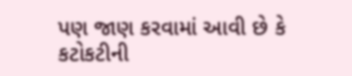પણ જાણ કરવામાં આવી છે કે કટોકટીની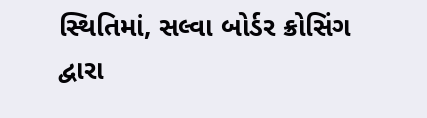સ્થિતિમાં, સલ્વા બોર્ડર ક્રોસિંગ દ્વારા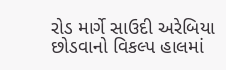રોડ માર્ગે સાઉદી અરેબિયા છોડવાનો વિકલ્પ હાલમાં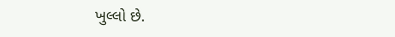ખુલ્લો છે.